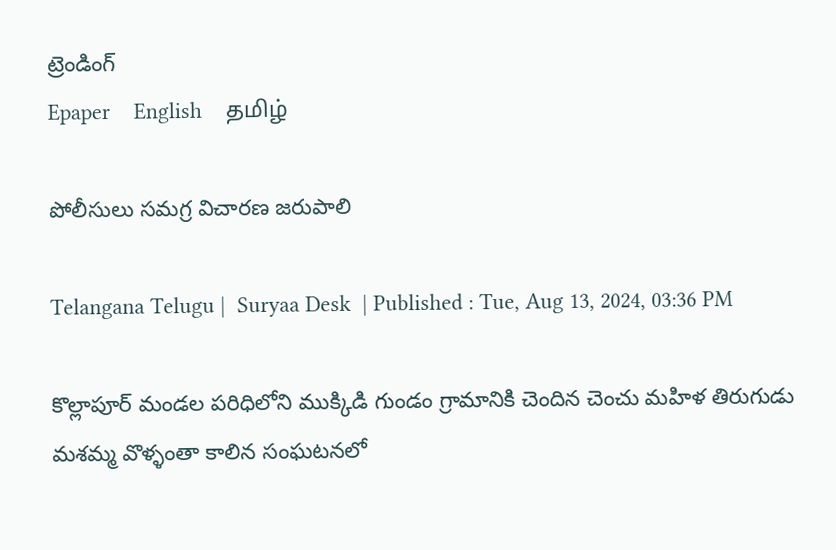ట్రెండింగ్
Epaper    English    தமிழ்

పోలీసులు సమగ్ర విచారణ జరుపాలి

Telangana Telugu |  Suryaa Desk  | Published : Tue, Aug 13, 2024, 03:36 PM

కొల్లాపూర్ మండల పరిధిలోని ముక్కిడి గుండం గ్రామానికి చెందిన చెంచు మహిళ తిరుగుడు మశమ్మ వొళ్ళంతా కాలిన సంఘటనలో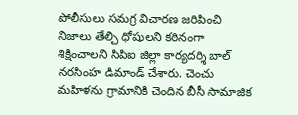పోలీసులు సమగ్ర విచారణ జరిపించి నిజాలు తేల్చి ధోషులని కఠినంగా శిక్షించాలని సిపిఐ జిల్లా కార్యదర్శి బాల్ నరసింహ డిమాండ్ చేశారు. చెంచు మహిళను గ్రామానికి చెందిన బీసీ సామాజిక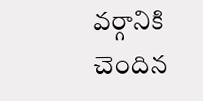వర్గానికి చెందిన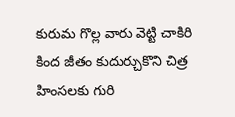కురుమ గొల్ల వారు వెట్టి చాకిరి కింద జీతం కుదుర్చుకొని చిత్ర హింసలకు గురి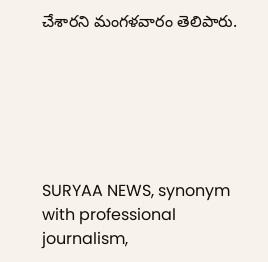చేశారని మంగళవారం తెలిపారు.






SURYAA NEWS, synonym with professional journalism,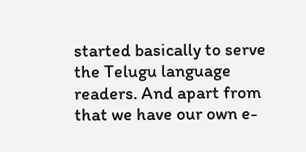started basically to serve the Telugu language readers. And apart from that we have our own e-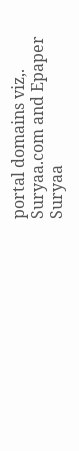portal domains viz,. Suryaa.com and Epaper Suryaa